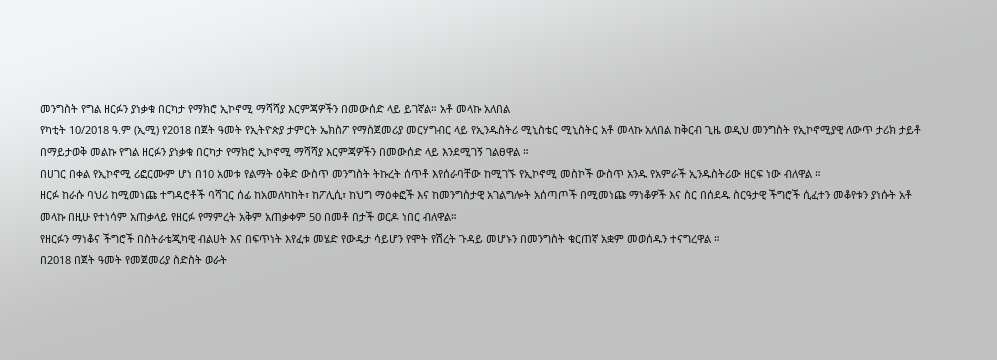መንግስት የግል ዘርፉን ያነቃቁ በርካታ የማክሮ ኢኮኖሚ ማሻሻያ እርምጃዎችን በመውሰድ ላይ ይገኛል። አቶ መላኩ አለበል
የካቲት 10/2018 ዓ.ም (ኢሚ) የ2018 በጀት ዓመት የኢትዮጵያ ታምርት ኤክስፖ የማስጀመሪያ መርሃግብር ላይ የኢንዱስትሪ ሚኒስቴር ሚኒስትር አቶ መላኩ አለበል ከቅርብ ጊዜ ወዲህ መንግስት የኢኮኖሚያዊ ለውጥ ታሪክ ታይቶ በማይታወቅ መልኩ የግል ዘርፉን ያነቃቁ በርካታ የማክሮ ኢኮኖሚ ማሻሻያ እርምጃዎችን በመውሰድ ላይ እንደሚገኝ ገልፀዋል ።
በሀገር በቀል የኢኮኖሚ ሪፎርሙም ሆነ በ10 አመቱ የልማት ዕቅድ ውስጥ መንግስት ትኩረት ሰጥቶ እየሰራባቸው ከሚገኙ የኢኮኖሚ መስኮች ውስጥ አንዱ የአምራች ኢንዱስትሪው ዘርፍ ነው ብለዋል ።
ዘርፉ ከራሱ ባህሪ ከሚመነጩ ተግዳሮቶች ባሻገር ሰፊ ከአመለካከት፣ ከፖሊሲ፣ ከህግ ማዕቀፎች እና ከመንግስታዊ አገልግሎት አሰጣጦች በሚመነጩ ማነቆዎች እና ስር በሰደዱ ስርዓታዊ ችግሮች ሲፈተን መቆየቱን ያነሱት አቶ መላኩ በዚሁ የተነሳም አጠቃላይ የዘርፉ የማምረት አቅም አጠቃቀም 50 በመቶ በታች ወርዶ ነበር ብለዋል።
የዘርፉን ማነቆና ችግሮች በስትራቴጂካዊ ብልሀት እና በፍጥነት እየፈቱ መሄድ የውዴታ ሳይሆን የሞት የሽረት ጉዳይ መሆኑን በመንግስት ቁርጠኛ አቋም መወሰዱን ተናግረዋል ።
በ2018 በጀት ዓመት የመጀመሪያ ስድስት ወራት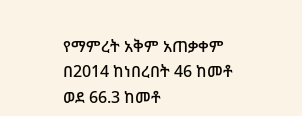የማምረት አቅም አጠቃቀም በ2014 ከነበረበት 46 ከመቶ ወደ 66.3 ከመቶ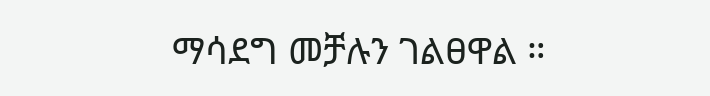ማሳደግ መቻሉን ገልፀዋል ።